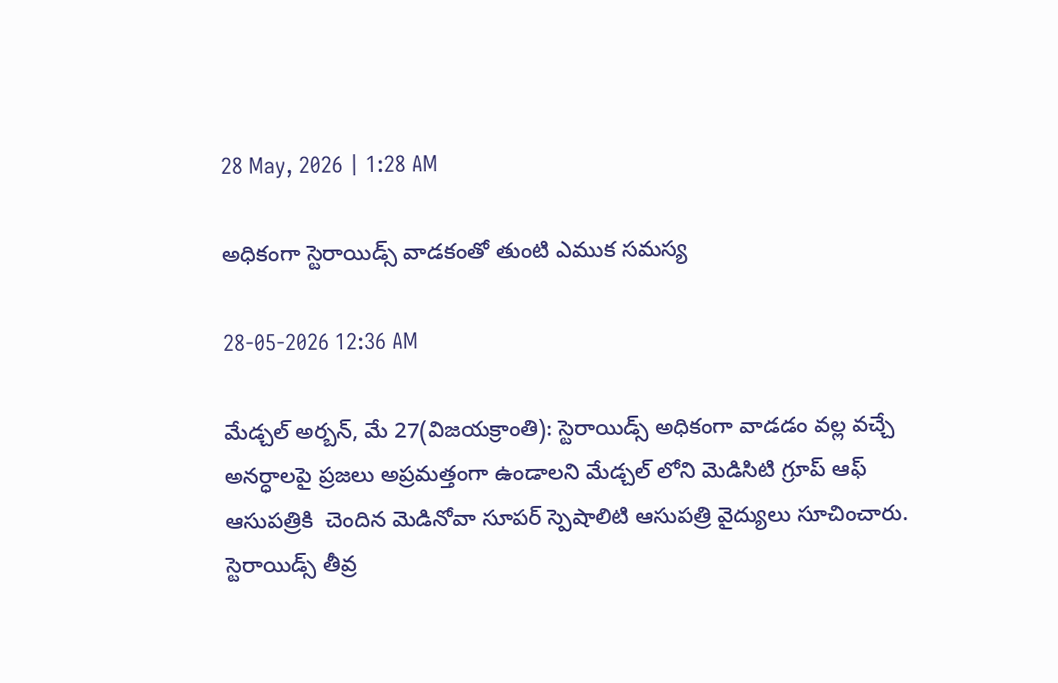28 May, 2026 | 1:28 AM

అధికంగా స్టెరాయిడ్స్ వాడకంతో తుంటి ఎముక సమస్య

28-05-2026 12:36 AM

మేడ్చల్ అర్బన్, మే 27(విజయక్రాంతి): స్టెరాయిడ్స్ అధికంగా వాడడం వల్ల వచ్చే అనర్ధాలపై ప్రజలు అప్రమత్తంగా ఉండాలని మేడ్చల్ లోని మెడిసిటి గ్రూప్ ఆఫ్ ఆసుపత్రికి  చెందిన మెడినోవా సూపర్ స్పెషాలిటి ఆసుపత్రి వైద్యులు సూచించారు. స్టెరాయిడ్స్ తీవ్ర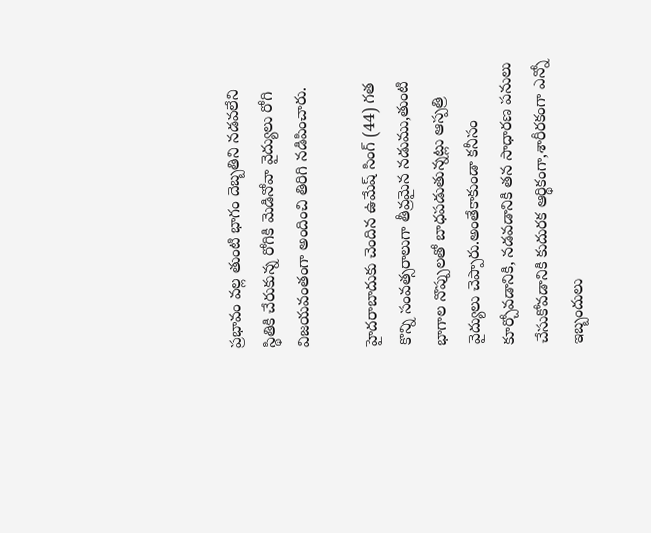ప్రభావం వల్ల తుంటి భాగం దెబ్బతిని నడవలేని స్థితికి చేరుకున్న రోగికి మెడినోవా వైద్యులు రోగి విజయవంతంగా అందించి తిరిగి నడిపించారు.

హైదరాబాదుకు చెందిన ఉమేష్ సింగ్ (44) గత కొన్ని సంవత్సరాలుగా తీవ్రమైన నడుము,తుంటి భాగాల నొప్పులతో బాధపడుతున్నట్లు ఆస్పత్రి వైద్యులు చెప్పారు.అంతేకాకుండా కనీసం కూర్చోవడానికి, నడవడానికి తన సాధారణ పనులు చేసుకోవడానికి కుదురక ఆర్థికంగా,శారీరకంగా ఎన్నో ఇబ్బందులు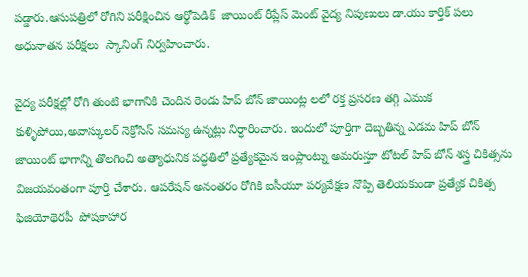పడ్డారు.ఆసుపత్రిలో రోగిని పరీక్షించిన ఆర్థోపెడిక్  జాయింట్ రీప్లేస్ మెంట్ వైద్య నిపుణులు డా.యు కార్తిక్ పలు అధునాతన పరీక్షలు  స్కానింగ్ నిర్వహించారు.

వైద్య పరీక్షల్లో రోగి తుంటి భాగానికి చెందిన రెండు హిప్ బోన్ జాయింట్ల లలో రక్త ప్రసరణ తగ్గి ఎముక కుళ్ళిపోయి,అవాస్కులర్ నెక్రోసిస్ సమస్య ఉన్నట్లు నిర్ధారించారు. ఇందులో పూర్తిగా దెబ్బతిన్న ఎడమ హిప్ బోన్ జాయింట్ భాగాన్ని తొలగించి అత్యాధునిక పద్ధతిలో ప్రత్యేకమైన ఇంప్లాంట్ను అమరుస్తూ టోటల్ హిప్ బోన్ శస్త్ర చికిత్సను విజయవంతంగా పూర్తి చేశారు. ఆపరేషన్ అనంతరం రోగికి ఐసీయూ పర్యవేక్షణ నొప్పి తెలియకుండా ప్రత్యేక చికిత్స ఫిజియోథెరపీ  పోషకాహార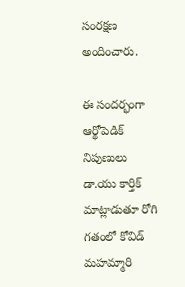సంరక్షణ అందించారు.

ఈ సందర్భంగా ఆర్థోపెడిక్ నిపుణులు డా.యు కార్తిక్ మాట్లాడుతూ రోగి గతంలో కోవిడ్ మహమ్మారి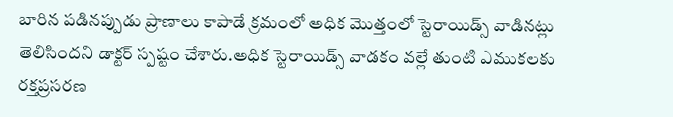బారిన పడినప్పుడు ప్రాణాలు కాపాడే క్రమంలో అధిక మొత్తంలో స్టెరాయిడ్స్ వాడినట్లు తెలిసిందని డాక్టర్ స్పష్టం చేశారు.అధిక స్టెరాయిడ్స్ వాడకం వల్లే తుంటి ఎముకలకు రక్తప్రసరణ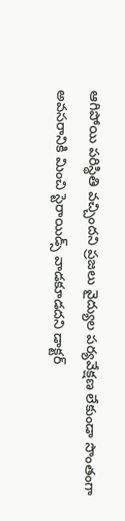ఆగిపోయి పరిస్థితి వచ్చిందని ప్రజలు వైద్యుల పర్యవేక్షణ లేకుండా సొంతంగా అవసరానికి మించి స్టెరాయిడ్స్ వాడకూడదని డాక్టర్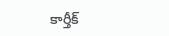కార్తీక్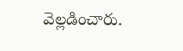వెల్లడించారు.